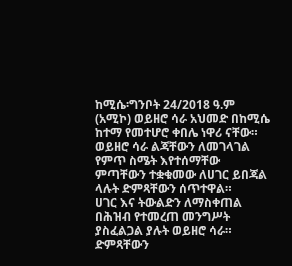ከሚሴ፡ግንቦት 24/2018 ዓ.ም (አሚኮ) ወይዘሮ ሳራ አህመድ በከሚሴ ከተማ የመተሆሮ ቀበሌ ነዋሪ ናቸው።
ወይዘሮ ሳራ ልጃቸውን ለመገላገል የምጥ ስሜት እየተሰማቸው ምጣቸውን ተቋቁመው ለሀገር ይበጃል ላሉት ድምጻቸውን ሰጥተዋል።
ሀገር እና ትውልድን ለማስቀጠል በሕዝብ የተመረጠ መንግሥት ያስፈልጋል ያሉት ወይዘሮ ሳራ።
ድምጻቸውን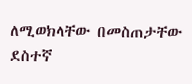ለሚወክላቸው በመስጠታቸው ደስተኛ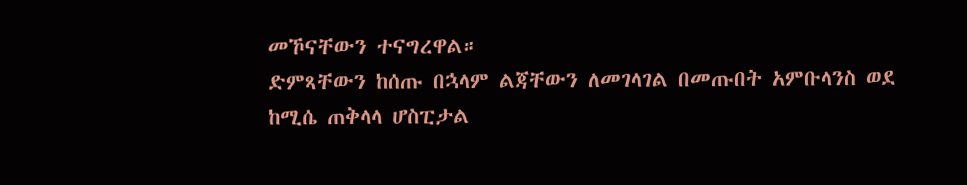መኾናቸውን ተናግረዋል።
ድምጻቸውን ከሰጡ በኋላም ልጃቸውን ለመገላገል በመጡበት አምቡላንስ ወደ ከሚሴ ጠቅላላ ሆስፒታል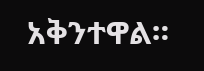አቅንተዋል።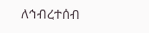ለኅብረተሰብ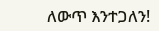ለውጥ እንተጋለን!